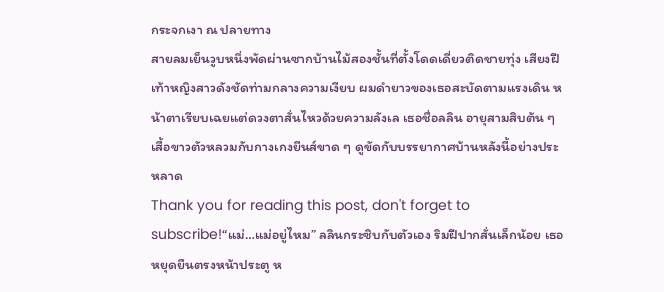กระจกเงา ณ ปลายทาง
สายลมเย็นวูบหนึ่งพัดผ่านซากบ้านไม้สองชั้นที่ตั้งโดดเดี่ยวติดชายทุ่ง เสียงฝีเท้าหญิงสาวดังชัดท่ามกลางความเงียบ ผมดำยาวของเธอสะบัดตามแรงเดิน หน้าตาเรียบเฉยแต่ดวงตาสั่นไหวด้วยความลังเล เธอชื่อลลิน อายุสามสิบต้น ๆ เสื้อขาวตัวหลวมกับกางเกงยีนส์ขาด ๆ ดูขัดกับบรรยากาศบ้านหลังนี้อย่างประหลาด
Thank you for reading this post, don't forget to subscribe!“แม่…แม่อยู่ไหม” ลลินกระซิบกับตัวเอง ริมฝีปากสั่นเล็กน้อย เธอหยุดยืนตรงหน้าประตู ห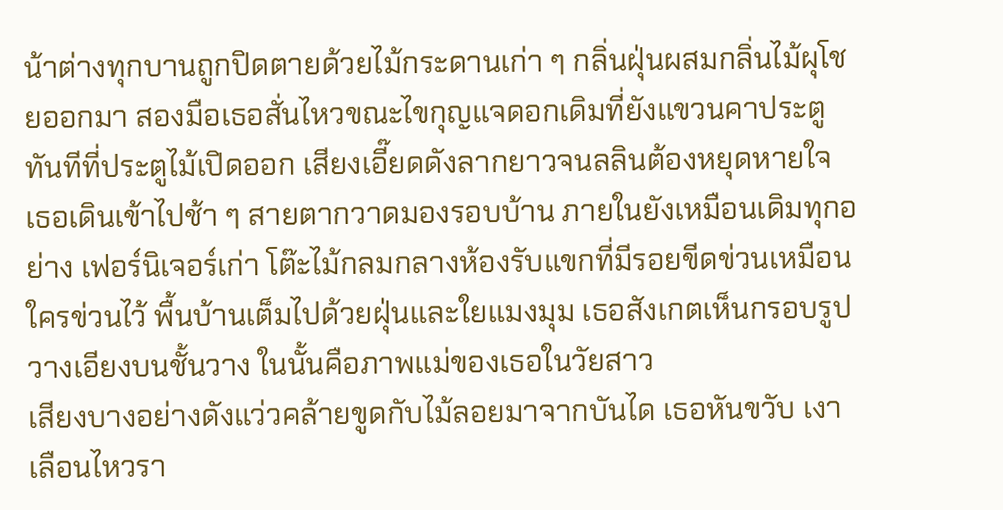น้าต่างทุกบานถูกปิดตายด้วยไม้กระดานเก่า ๆ กลิ่นฝุ่นผสมกลิ่นไม้ผุโชยออกมา สองมือเธอสั่นไหวขณะไขกุญแจดอกเดิมที่ยังแขวนคาประตู
ทันทีที่ประตูไม้เปิดออก เสียงเอี๊ยดดังลากยาวจนลลินต้องหยุดหายใจ เธอเดินเข้าไปช้า ๆ สายตากวาดมองรอบบ้าน ภายในยังเหมือนเดิมทุกอย่าง เฟอร์นิเจอร์เก่า โต๊ะไม้กลมกลางห้องรับแขกที่มีรอยขีดข่วนเหมือนใครข่วนไว้ พื้นบ้านเต็มไปด้วยฝุ่นและใยแมงมุม เธอสังเกตเห็นกรอบรูปวางเอียงบนชั้นวาง ในนั้นคือภาพแม่ของเธอในวัยสาว
เสียงบางอย่างดังแว่วคล้ายขูดกับไม้ลอยมาจากบันได เธอหันขวับ เงาเลือนไหวรา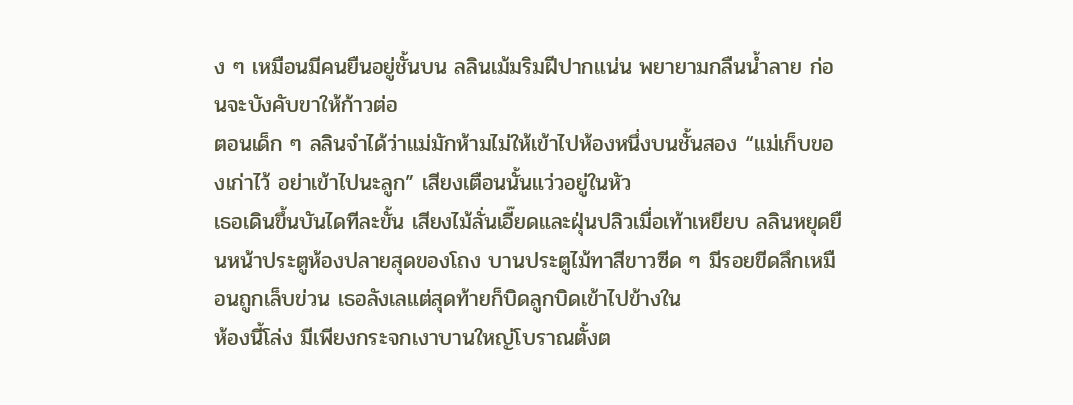ง ๆ เหมือนมีคนยืนอยู่ชั้นบน ลลินเม้มริมฝีปากแน่น พยายามกลืนน้ำลาย ก่อนจะบังคับขาให้ก้าวต่อ
ตอนเด็ก ๆ ลลินจำได้ว่าแม่มักห้ามไม่ให้เข้าไปห้องหนึ่งบนชั้นสอง “แม่เก็บของเก่าไว้ อย่าเข้าไปนะลูก” เสียงเตือนนั้นแว่วอยู่ในหัว
เธอเดินขึ้นบันไดทีละขั้น เสียงไม้ลั่นเอี๊ยดและฝุ่นปลิวเมื่อเท้าเหยียบ ลลินหยุดยืนหน้าประตูห้องปลายสุดของโถง บานประตูไม้ทาสีขาวซีด ๆ มีรอยขีดลึกเหมือนถูกเล็บข่วน เธอลังเลแต่สุดท้ายก็บิดลูกบิดเข้าไปข้างใน
ห้องนี้โล่ง มีเพียงกระจกเงาบานใหญ่โบราณตั้งต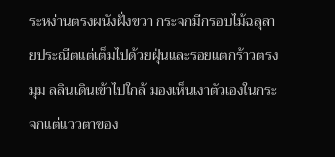ระหง่านตรงผนังฝั่งขวา กระจกมีกรอบไม้ฉลุลายประณีตแต่เต็มไปด้วยฝุ่นและรอยแตกร้าวตรงมุม ลลินเดินเข้าไปใกล้ มองเห็นเงาตัวเองในกระจกแต่แววตาของ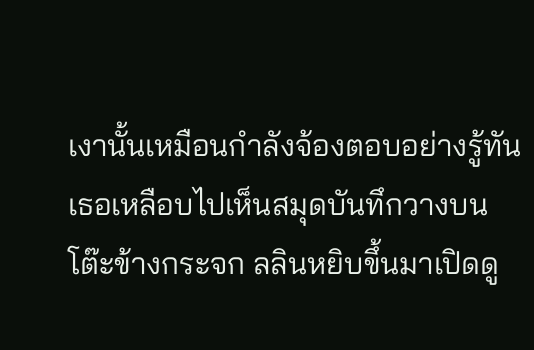เงานั้นเหมือนกำลังจ้องตอบอย่างรู้ทัน
เธอเหลือบไปเห็นสมุดบันทึกวางบนโต๊ะข้างกระจก ลลินหยิบขึ้นมาเปิดดู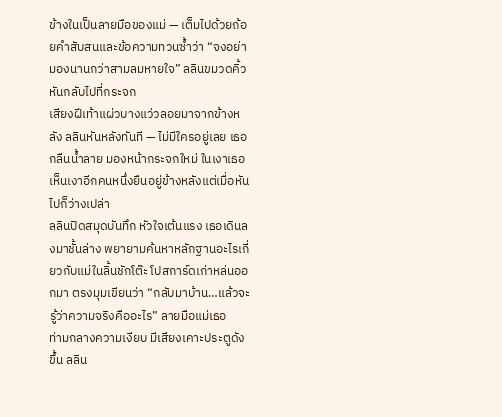ข้างในเป็นลายมือของแม่ — เต็มไปด้วยถ้อยคำสับสนและข้อความทวนซ้ำว่า “จงอย่ามองนานกว่าสามลมหายใจ” ลลินขมวดคิ้ว หันกลับไปที่กระจก
เสียงฝีเท้าแผ่วบางแว่วลอยมาจากข้างหลัง ลลินหันหลังทันที — ไม่มีใครอยู่เลย เธอกลืนน้ำลาย มองหน้ากระจกใหม่ ในเงาเธอเห็นเงาอีกคนหนึ่งยืนอยู่ข้างหลังแต่เมื่อหันไปก็ว่างเปล่า
ลลินปิดสมุดบันทึก หัวใจเต้นแรง เธอเดินลงมาชั้นล่าง พยายามค้นหาหลักฐานอะไรเกี่ยวกับแม่ในลิ้นชักโต๊ะ โปสการ์ดเก่าหล่นออกมา ตรงมุมเขียนว่า “กลับมาบ้าน…แล้วจะรู้ว่าความจริงคืออะไร” ลายมือแม่เธอ
ท่ามกลางความเงียบ มีเสียงเคาะประตูดังขึ้น ลลิน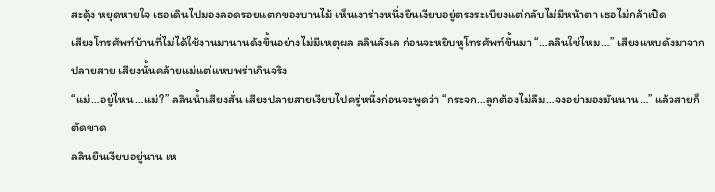สะดุ้ง หยุดหายใจ เธอเดินไปมองลอดรอยแตกของบานไม้ เห็นเงาร่างหนึ่งยืนเงียบอยู่ตรงระเบียงแต่กลับไม่มีหน้าตา เธอไม่กล้าเปิด
เสียงโทรศัพท์บ้านที่ไม่ได้ใช้งานมานานดังขึ้นอย่างไม่มีเหตุผล ลลินลังเล ก่อนจะหยิบหูโทรศัพท์ขึ้นมา “…ลลินใช่ไหม…” เสียงแหบดังมาจากปลายสาย เสียงนั้นคล้ายแม่แต่แหบพร่าเกินจริง
“แม่…อยู่ไหน…แม่?” ลลินน้ำเสียงสั่น เสียงปลายสายเงียบไปครู่หนึ่งก่อนจะพูดว่า “กระจก…ลูกต้องไม่ลืม…จงอย่ามองมันนาน…” แล้วสายก็ตัดขาด
ลลินยืนเงียบอยู่นาน เห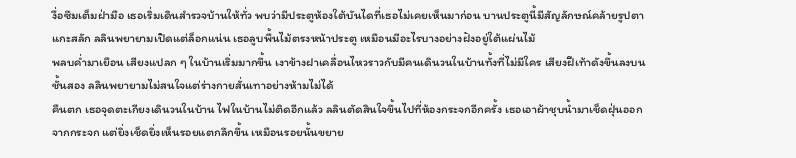งื่อซึมเต็มฝ่ามือ เธอเริ่มเดินสำรวจบ้านให้ทั่ว พบว่ามีประตูห้องใต้บันไดที่เธอไม่เคยเห็นมาก่อน บานประตูนี้มีสัญลักษณ์คล้ายรูปตาแกะสลัก ลลินพยายามเปิดแต่ล็อกแน่น เธอลูบพื้นไม้ตรงหน้าประตู เหมือนมีอะไรบางอย่างฝังอยู่ใต้แผ่นไม้
พลบค่ำมาเยือน เสียงแปลก ๆ ในบ้านเริ่มมากขึ้น เงาข้างฝาเคลื่อนไหวราวกับมีคนเดินวนในบ้านทั้งที่ไม่มีใคร เสียงฝีเท้าดังขึ้นลงบนชั้นสอง ลลินพยายามไม่สนใจแต่ร่างกายสั่นเทาอย่างห้ามไม่ได้
คืนตก เธอจุดตะเกียงเดินวนในบ้าน ไฟในบ้านไม่ติดอีกแล้ว ลลินตัดสินใจขึ้นไปที่ห้องกระจกอีกครั้ง เธอเอาผ้าชุบน้ำมาเช็ดฝุ่นออกจากกระจก แต่ยิ่งเช็ดยิ่งเห็นรอยแตกลึกขึ้น เหมือนรอยนั้นขยาย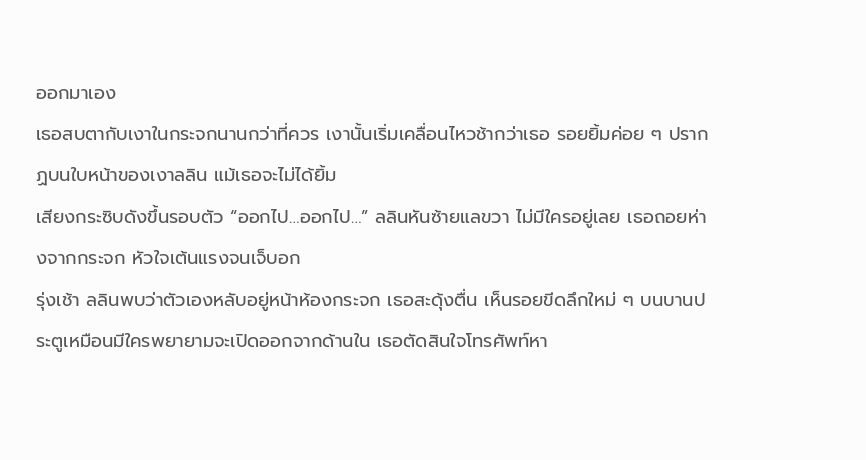ออกมาเอง
เธอสบตากับเงาในกระจกนานกว่าที่ควร เงานั้นเริ่มเคลื่อนไหวช้ากว่าเธอ รอยยิ้มค่อย ๆ ปรากฏบนใบหน้าของเงาลลิน แม้เธอจะไม่ได้ยิ้ม
เสียงกระซิบดังขึ้นรอบตัว “ออกไป…ออกไป…” ลลินหันซ้ายแลขวา ไม่มีใครอยู่เลย เธอถอยห่างจากกระจก หัวใจเต้นแรงจนเจ็บอก
รุ่งเช้า ลลินพบว่าตัวเองหลับอยู่หน้าห้องกระจก เธอสะดุ้งตื่น เห็นรอยขีดลึกใหม่ ๆ บนบานประตูเหมือนมีใครพยายามจะเปิดออกจากด้านใน เธอตัดสินใจโทรศัพท์หา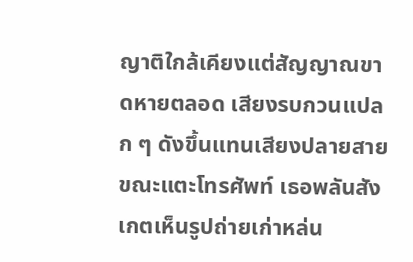ญาติใกล้เคียงแต่สัญญาณขาดหายตลอด เสียงรบกวนแปลก ๆ ดังขึ้นแทนเสียงปลายสาย
ขณะแตะโทรศัพท์ เธอพลันสังเกตเห็นรูปถ่ายเก่าหล่น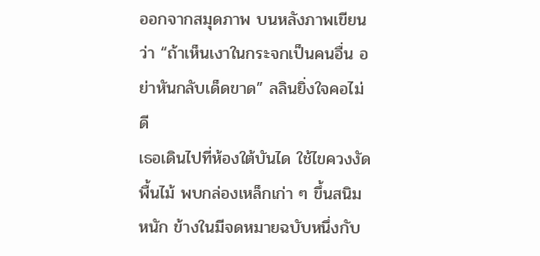ออกจากสมุดภาพ บนหลังภาพเขียนว่า “ถ้าเห็นเงาในกระจกเป็นคนอื่น อย่าหันกลับเด็ดขาด” ลลินยิ่งใจคอไม่ดี
เธอเดินไปที่ห้องใต้บันได ใช้ไขควงงัดพื้นไม้ พบกล่องเหล็กเก่า ๆ ขึ้นสนิมหนัก ข้างในมีจดหมายฉบับหนึ่งกับ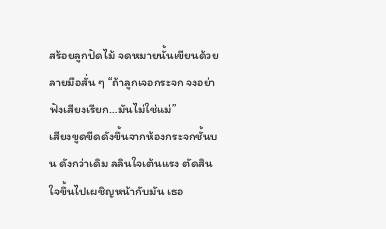สร้อยลูกปัดไม้ จดหมายนั้นเขียนด้วยลายมือสั่น ๆ “ถ้าลูกเจอกระจก จงอย่าฟังเสียงเรียก…มันไม่ใช่แม่”
เสียงขูดขีดดังขึ้นจากห้องกระจกชั้นบน ดังกว่าเดิม ลลินใจเต้นแรง ตัดสินใจขึ้นไปเผชิญหน้ากับมัน เธอ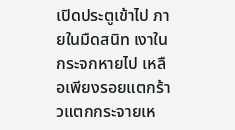เปิดประตูเข้าไป ภายในมืดสนิท เงาในกระจกหายไป เหลือเพียงรอยแตกร้าวแตกกระจายเห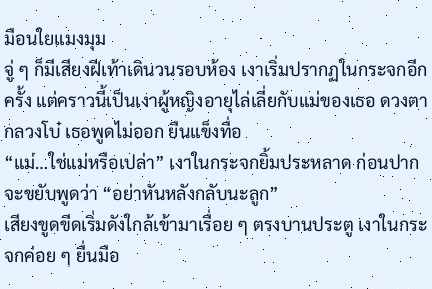มือนใยแมงมุม
จู่ ๆ ก็มีเสียงฝีเท้าเดินวนรอบห้อง เงาเริ่มปรากฏในกระจกอีกครั้ง แต่คราวนี้เป็นเงาผู้หญิงอายุไล่เลี่ยกับแม่ของเธอ ดวงตากลวงโบ๋ เธอพูดไม่ออก ยืนแข็งทื่อ
“แม่…ใช่แม่หรือเปล่า” เงาในกระจกยิ้มประหลาด ก่อนปากจะขยับพูดว่า “อย่าหันหลังกลับนะลูก”
เสียงขูดขีดเริ่มดังใกล้เข้ามาเรื่อย ๆ ตรงบานประตู เงาในกระจกค่อย ๆ ยื่นมือ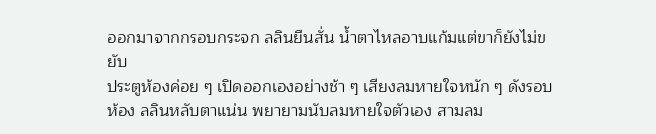ออกมาจากกรอบกระจก ลลินยืนสั่น น้ำตาไหลอาบแก้มแต่ขาก็ยังไม่ขยับ
ประตูห้องค่อย ๆ เปิดออกเองอย่างช้า ๆ เสียงลมหายใจหนัก ๆ ดังรอบห้อง ลลินหลับตาแน่น พยายามนับลมหายใจตัวเอง สามลม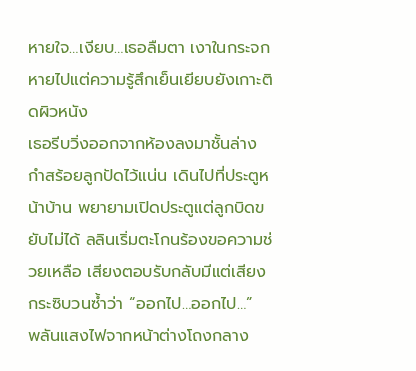หายใจ…เงียบ…เธอลืมตา เงาในกระจกหายไปแต่ความรู้สึกเย็นเยียบยังเกาะติดผิวหนัง
เธอรีบวิ่งออกจากห้องลงมาชั้นล่าง กำสร้อยลูกปัดไว้แน่น เดินไปที่ประตูหน้าบ้าน พยายามเปิดประตูแต่ลูกบิดขยับไม่ได้ ลลินเริ่มตะโกนร้องขอความช่วยเหลือ เสียงตอบรับกลับมีแต่เสียงกระซิบวนซ้ำว่า “ออกไป…ออกไป…”
พลันแสงไฟจากหน้าต่างโถงกลาง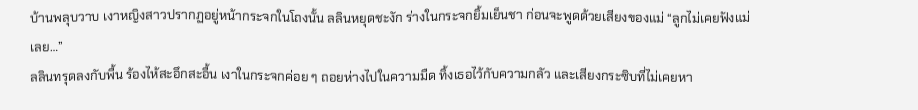บ้านพลุบวาบ เงาหญิงสาวปรากฏอยู่หน้ากระจกในโถงนั้น ลลินหยุดชะงัก ร่างในกระจกยิ้มเย็นชา ก่อนจะพูดด้วยเสียงของแม่ “ลูกไม่เคยฟังแม่เลย…”
ลลินทรุดลงกับพื้น ร้องไห้สะอึกสะอื้น เงาในกระจกค่อย ๆ ถอยห่างไปในความมืด ทิ้งเธอไว้กับความกลัว และเสียงกระซิบที่ไม่เคยหา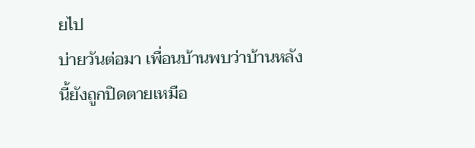ยไป
บ่ายวันต่อมา เพื่อนบ้านพบว่าบ้านหลังนี้ยังถูกปิดตายเหมือ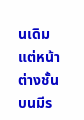นเดิม แต่หน้าต่างชั้นบนมีร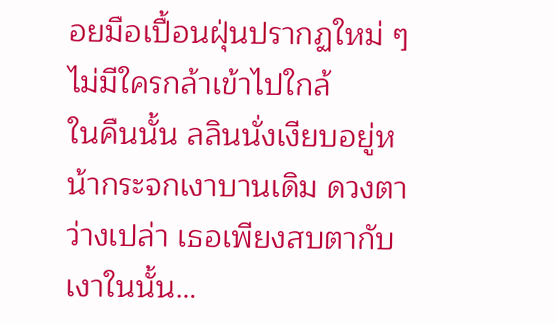อยมือเปื้อนฝุ่นปรากฏใหม่ ๆ ไม่มีใครกล้าเข้าไปใกล้
ในคืนนั้น ลลินนั่งเงียบอยู่หน้ากระจกเงาบานเดิม ดวงตาว่างเปล่า เธอเพียงสบตากับเงาในนั้น…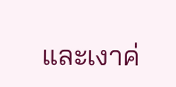และเงาค่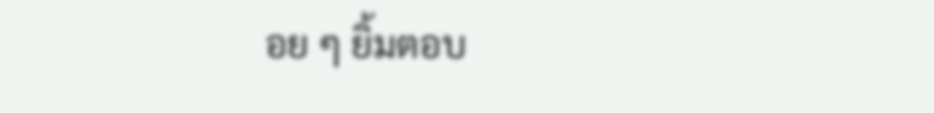อย ๆ ยิ้มตอบ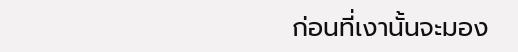ก่อนที่เงานั้นจะมอง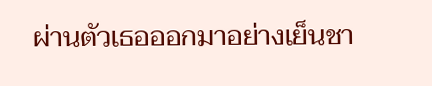ผ่านตัวเธอออกมาอย่างเย็นชา